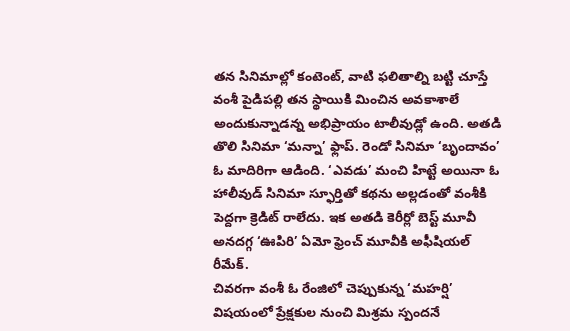తన సినిమాల్లో కంటెంట్, వాటి ఫలితాల్ని బట్టి చూస్తే వంశీ పైడిపల్లి తన స్థాయికి మించిన అవకాశాలే అందుకున్నాడన్న అభిప్రాయం టాలీవుడ్లో ఉంది. అతడి తొలి సినిమా ‘మన్నా’ ఫ్లాప్. రెండో సినిమా ‘బృందావం’ ఓ మాదిరిగా ఆడింది. ‘ఎవడు’ మంచి హిట్టే అయినా ఓ హాలీవుడ్ సినిమా స్ఫూర్తితో కథను అల్లడంతో వంశీకి పెద్దగా క్రెడిట్ రాలేదు. ఇక అతడి కెరీర్లో బెస్ట్ మూవీ అనదగ్గ ‘ఊపిరి’ ఏమో ఫ్రెంచ్ మూవీకి అఫీషియల్ రీమేక్.
చివరగా వంశీ ఓ రేంజిలో చెప్పుకున్న ‘మహర్షి’ విషయంలో ప్రేక్షకుల నుంచి మిశ్రమ స్పందనే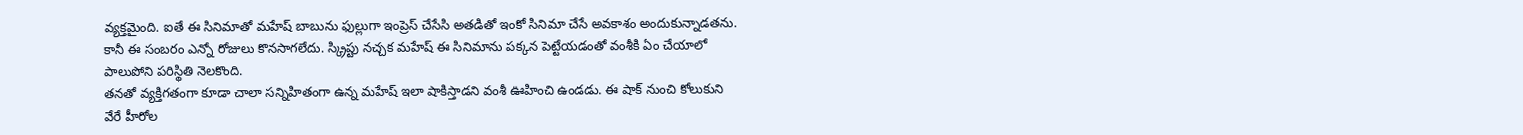వ్యక్తమైంది. ఐతే ఈ సినిమాతో మహేష్ బాబును ఫుల్లుగా ఇంప్రెస్ చేసేసి అతడితో ఇంకో సినిమా చేసే అవకాశం అందుకున్నాడతను. కానీ ఈ సంబరం ఎన్నో రోజులు కొనసాగలేదు. స్క్రిప్టు నచ్చక మహేష్ ఈ సినిమాను పక్కన పెట్టేయడంతో వంశీకి ఏం చేయాలో పాలుపోని పరిస్థితి నెలకొంది.
తనతో వ్యక్తిగతంగా కూడా చాలా సన్నిహితంగా ఉన్న మహేష్ ఇలా షాకిస్తాడని వంశీ ఊహించి ఉండడు. ఈ షాక్ నుంచి కోలుకుని వేరే హీరోల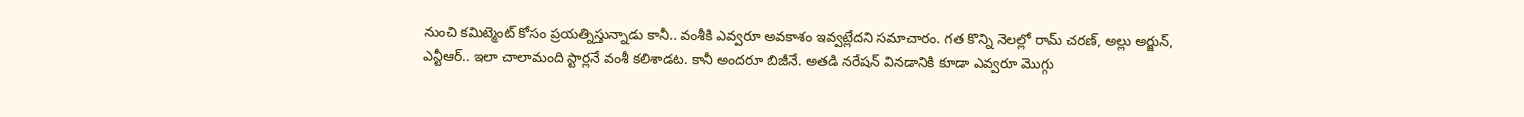నుంచి కమిట్మెంట్ కోసం ప్రయత్నిస్తున్నాడు కానీ.. వంశీకి ఎవ్వరూ అవకాశం ఇవ్వట్లేదని సమాచారం. గత కొన్ని నెలల్లో రామ్ చరణ్, అల్లు అర్జున్, ఎన్టీఆర్.. ఇలా చాలామంది స్టార్లనే వంశీ కలిశాడట. కానీ అందరూ బిజీనే. అతడి నరేషన్ వినడానికి కూడా ఎవ్వరూ మొగ్గు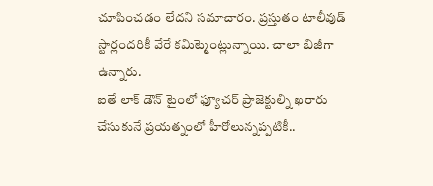చూపించడం లేదని సమాచారం. ప్రస్తుతం టాలీవుడ్ స్టార్లందరికీ వేరే కమిట్మెంట్లున్నాయి. చాలా బిజీగా ఉన్నారు.
ఐతే లాక్ డౌన్ టైంలో ఫ్యూచర్ ప్రాజెక్టుల్ని ఖరారు చేసుకునే ప్రయత్నంలో హీరోలున్నప్పటికీ..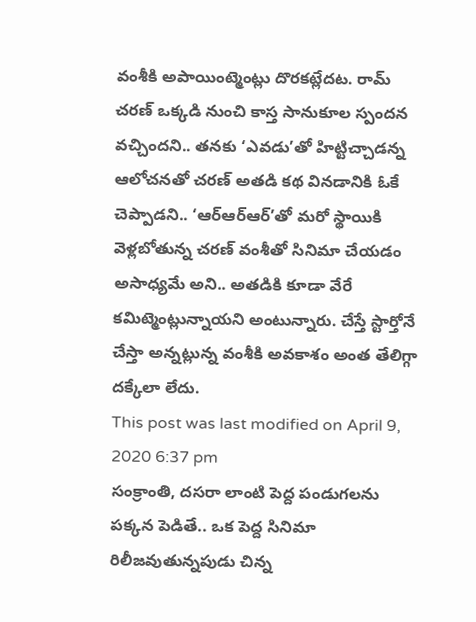వంశీకి అపాయింట్మెంట్లు దొరకట్లేదట. రామ్ చరణ్ ఒక్కడి నుంచి కాస్త సానుకూల స్పందన వచ్చిందని.. తనకు ‘ఎవడు’తో హిట్టిచ్చాడన్న ఆలోచనతో చరణ్ అతడి కథ వినడానికి ఓకే చెప్పాడని.. ‘ఆర్ఆర్ఆర్’తో మరో స్థాయికి వెళ్లబోతున్న చరణ్ వంశీతో సినిమా చేయడం అసాధ్యమే అని.. అతడికి కూడా వేరే కమిట్మెంట్లున్నాయని అంటున్నారు. చేస్తే స్టార్తోనే చేస్తా అన్నట్లున్న వంశీకి అవకాశం అంత తేలిగ్గా దక్కేలా లేదు.
This post was last modified on April 9, 2020 6:37 pm
సంక్రాంతి, దసరా లాంటి పెద్ద పండుగలను పక్కన పెడితే.. ఒక పెద్ద సినిమా రిలీజవుతున్నపుడు చిన్న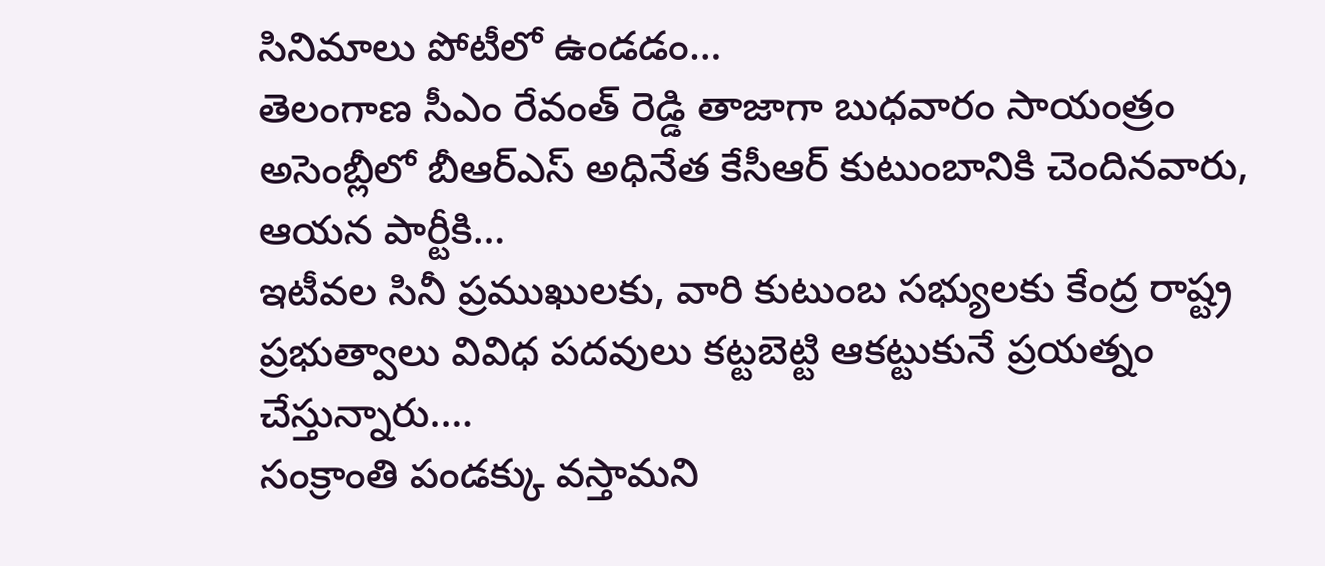సినిమాలు పోటీలో ఉండడం…
తెలంగాణ సీఎం రేవంత్ రెడ్డి తాజాగా బుధవారం సాయంత్రం అసెంబ్లీలో బీఆర్ఎస్ అధినేత కేసీఆర్ కుటుంబానికి చెందినవారు, ఆయన పార్టీకి…
ఇటీవల సినీ ప్రముఖులకు, వారి కుటుంబ సభ్యులకు కేంద్ర రాష్ట్ర ప్రభుత్వాలు వివిధ పదవులు కట్టబెట్టి ఆకట్టుకునే ప్రయత్నం చేస్తున్నారు.…
సంక్రాంతి పండక్కు వస్తామని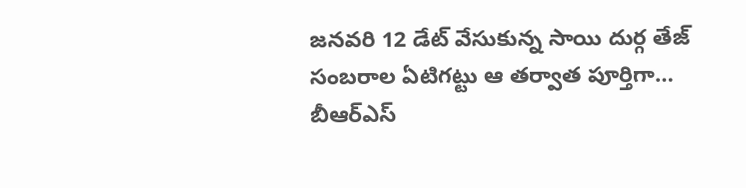జనవరి 12 డేట్ వేసుకున్న సాయి దుర్గ తేజ్ సంబరాల ఏటిగట్టు ఆ తర్వాత పూర్తిగా…
బీఆర్ఎస్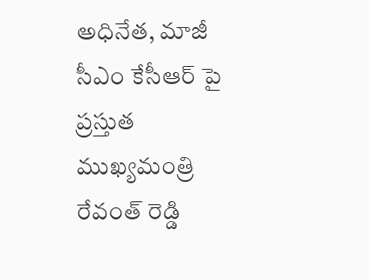అధినేత, మాజీ సీఎం కేసీఆర్ పై ప్రస్తుత ముఖ్యమంత్రి రేవంత్ రెడ్డి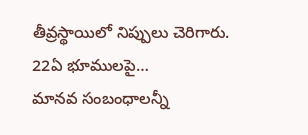తీవ్రస్థాయిలో నిప్పులు చెరిగారు. 22ఏ భూములపై…
మానవ సంబంధాలన్నీ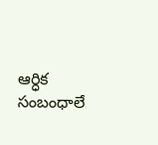ఆర్ధిక సంబంధాలే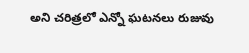అని చరిత్రలో ఎన్నో ఘటనలు రుజువు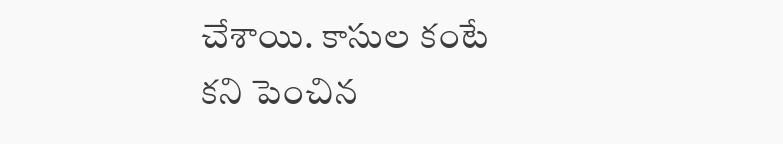చేశాయి. కాసుల కంటే కని పెంచిన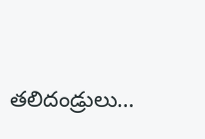తలిదండ్రులు…